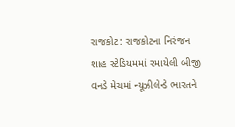રાજકોટ: રાજકોટના નિરંજન શાહ સ્ટેડિયમમાં રમાયેલી બીજી વનડે મેચમાં ન્યૂઝીલેન્ડે ભારતને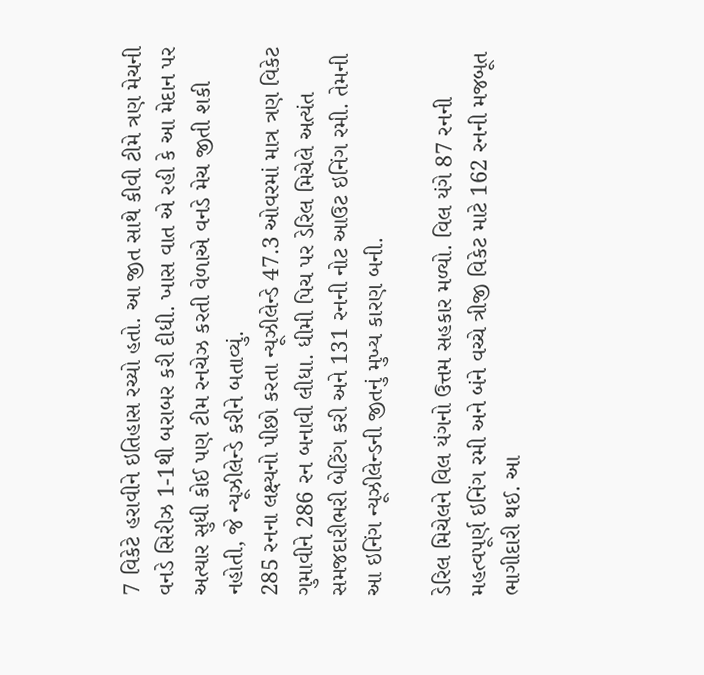7 વિકેટે હરાવીને ઇતિહાસ રચ્યો હતો. આ જીત સાથે કીવી ટીમે ત્રણ મેચની વનડે સિરીઝ 1-1થી બરાબર કરી દીધી. ખાસ વાત એ રહી કે આ મેદાન પર અત્યાર સુધી કોઈ પણ ટીમ રનચેઝ કરતી વેળાએ વનડે મેચ જીતી શકી નહોતી, જે ન્યૂઝીલેન્ડે કરીને બતાવ્યું.
285 રનના લક્ષ્યનો પીછો કરતા ન્યૂઝીલેન્ડે 47.3 ઓવરમાં માત્ર ત્રણ વિકેટ ગુમાવીને 286 રન બનાવી લીધા. ધીમી પિચ પર ડેરિલ મિચેલે અત્યંત સમજદારીભરી બેટિંગ કરી અને 131 રનની નોટ આઉટ ઇનિંગ રમી. તેમની આ ઇનિંગ ન્યૂઝીલેન્ડની જીતનું મુખ્ય કારણ બની.

ડેરિલ મિચેલને વિલ યંગનો ઉત્તમ સહકાર મળ્યો. વિલ યંગે 87 રનની મહત્વપૂર્ણ ઇનિંગ રમી અને બંને વચ્ચે ત્રીજી વિકેટ માટે 162 રનની મજબૂત ભાગીદારી થઈ. આ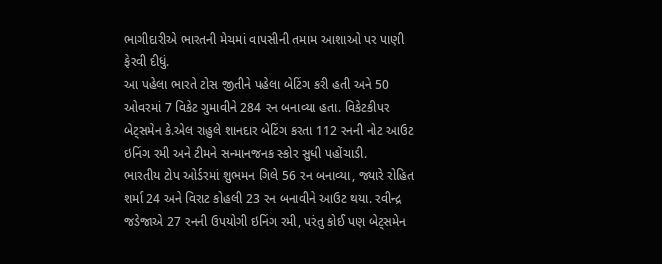ભાગીદારીએ ભારતની મેચમાં વાપસીની તમામ આશાઓ પર પાણી ફેરવી દીધું.
આ પહેલા ભારતે ટોસ જીતીને પહેલા બેટિંગ કરી હતી અને 50 ઓવરમાં 7 વિકેટ ગુમાવીને 284 રન બનાવ્યા હતા. વિકેટકીપર બેટ્સમેન કે.એલ રાહુલે શાનદાર બેટિંગ કરતા 112 રનની નોટ આઉટ ઇનિંગ રમી અને ટીમને સન્માનજનક સ્કોર સુધી પહોંચાડી.
ભારતીય ટોપ ઓર્ડરમાં શુભમન ગિલે 56 રન બનાવ્યા, જ્યારે રોહિત શર્મા 24 અને વિરાટ કોહલી 23 રન બનાવીને આઉટ થયા. રવીન્દ્ર જડેજાએ 27 રનની ઉપયોગી ઇનિંગ રમી, પરંતુ કોઈ પણ બેટ્સમેન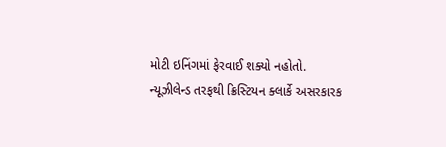મોટી ઇનિંગમાં ફેરવાઈ શક્યો નહોતો.
ન્યૂઝીલેન્ડ તરફથી ક્રિસ્ટિયન ક્લાર્કે અસરકારક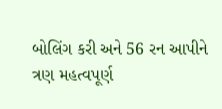બોલિંગ કરી અને 56 રન આપીને ત્રણ મહત્વપૂર્ણ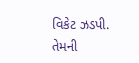વિકેટ ઝડપી. તેમની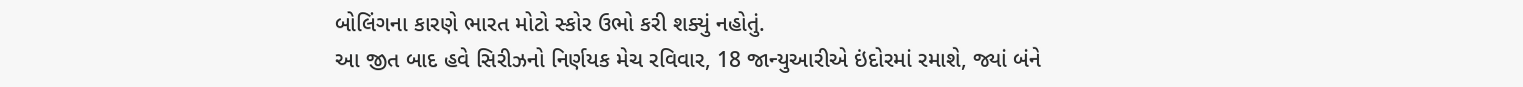બોલિંગના કારણે ભારત મોટો સ્કોર ઉભો કરી શક્યું નહોતું.
આ જીત બાદ હવે સિરીઝનો નિર્ણયક મેચ રવિવાર, 18 જાન્યુઆરીએ ઇંદોરમાં રમાશે, જ્યાં બંને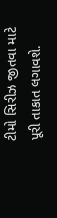ટીમો સિરીઝ જીતવા માટે પૂરી તાકાત લગાવશે.